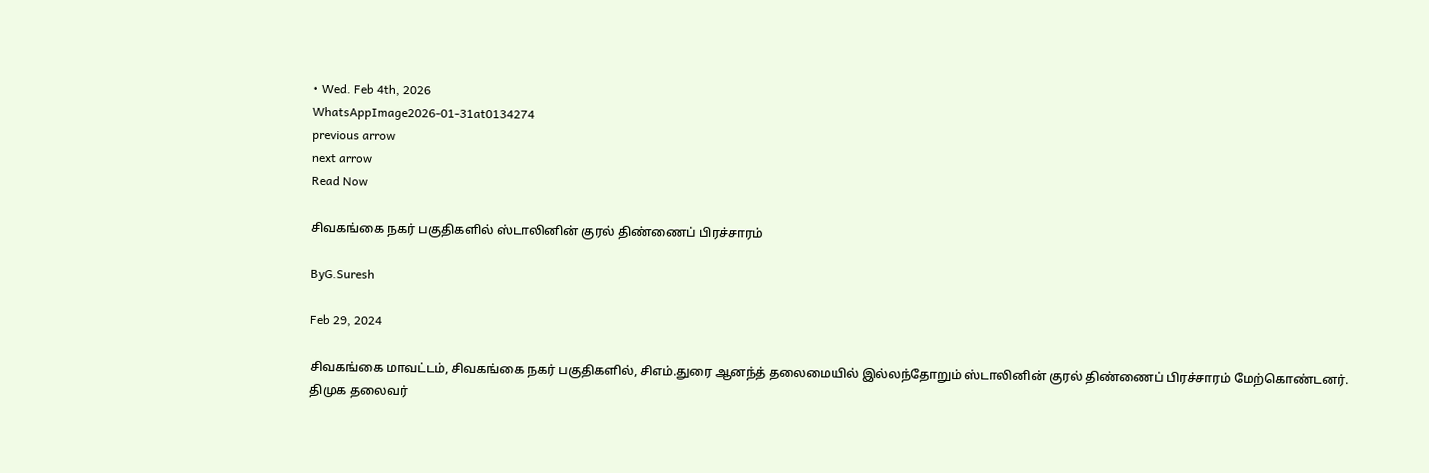• Wed. Feb 4th, 2026
WhatsAppImage2026-01-31at0134274
previous arrow
next arrow
Read Now

சிவகங்கை நகர் பகுதிகளில் ஸ்டாலினின் குரல் திண்ணைப் பிரச்சாரம்

ByG.Suresh

Feb 29, 2024

சிவகங்கை மாவட்டம், சிவகங்கை நகர் பகுதிகளில், சிஎம்.துரை ஆனந்த் தலைமையில் இல்லந்தோறும் ஸ்டாலினின் குரல் திண்ணைப் பிரச்சாரம் மேற்கொண்டனர்.
திமுக தலைவர்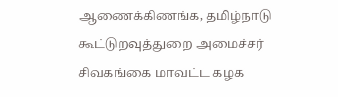ஆணைக்கிணங்க, தமிழ்நாடு கூட்டுறவுத்துறை அமைச்சர் சிவகங்கை மாவட்ட கழக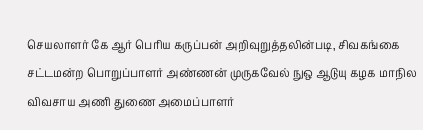செயலாளர் கே ஆர் பெரிய கருப்பன் அறிவுறுத்தலின்படி, சிவகங்கை சட்டமன்ற பொறுப்பாளர் அண்ணன் முருகவேல் நுஒ ஆடுயு கழக மாநில விவசாய அணி துணை அமைப்பாளர்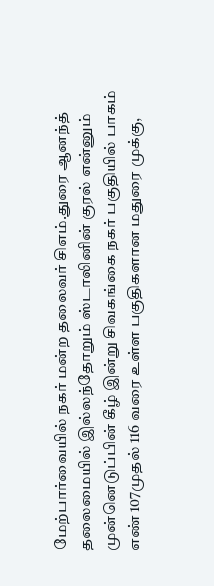மேற்பார்வையில் நகர் மன்ற தலைவர் சிஎம்.துரை ஆனந்த் தலைமையில் இல்லந்தோறும் ஸ்டாலினின் குரல் என்னும் முன்னெடுப்பின் கீழ் இன்று சிவகங்கை நகர் பகுதியில் பாகம் எண் 107முதல் 116 வரை உள்ள பகுதிகளான மதுரை முக்கு,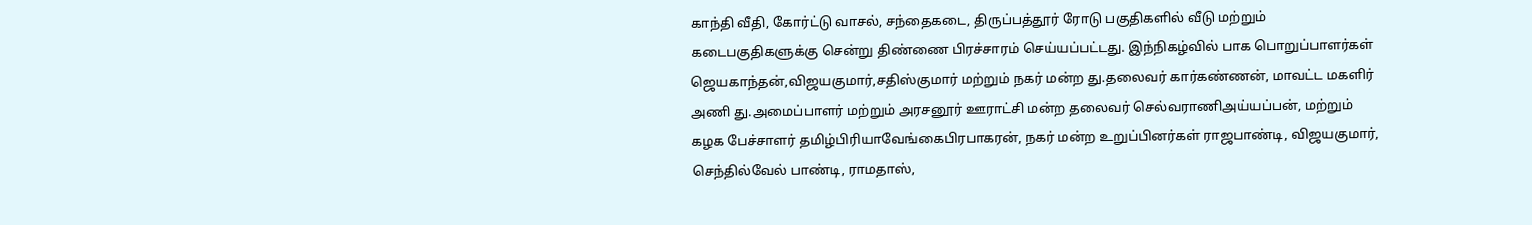காந்தி வீதி, கோர்ட்டு வாசல், சந்தைகடை, திருப்பத்தூர் ரோடு பகுதிகளில் வீடு மற்றும் கடைபகுதிகளுக்கு சென்று திண்ணை பிரச்சாரம் செய்யப்பட்டது. இந்நிகழ்வில் பாக பொறுப்பாளர்கள் ஜெயகாந்தன்,விஜயகுமார்,சதிஸ்குமார் மற்றும் நகர் மன்ற து.தலைவர் கார்கண்ணன், மாவட்ட மகளிர் அணி து.அமைப்பாளர் மற்றும் அரசனூர் ஊராட்சி மன்ற தலைவர் செல்வராணிஅய்யப்பன், மற்றும் கழக பேச்சாளர் தமிழ்பிரியாவேங்கைபிரபாகரன், நகர் மன்ற உறுப்பினர்கள் ராஜபாண்டி, விஜயகுமார், செந்தில்வேல் பாண்டி, ராமதாஸ்,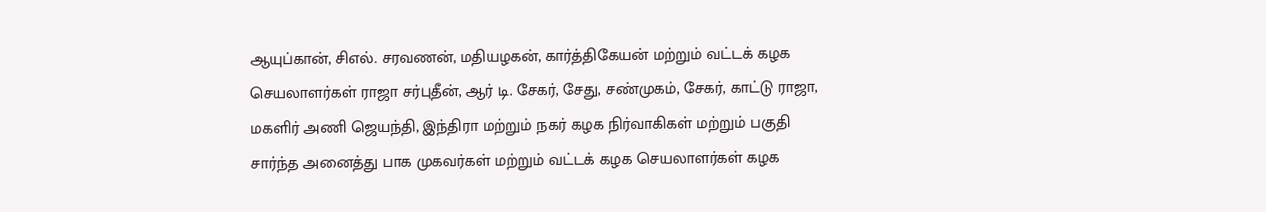ஆயுப்கான், சிஎல். சரவணன், மதியழகன், கார்த்திகேயன் மற்றும் வட்டக் கழக செயலாளர்கள் ராஜா சர்புதீன், ஆர் டி. சேகர், சேது, சண்முகம், சேகர், காட்டு ராஜா, மகளிர் அணி ஜெயந்தி, இந்திரா மற்றும் நகர் கழக நிர்வாகிகள் மற்றும் பகுதி சார்ந்த அனைத்து பாக முகவர்கள் மற்றும் வட்டக் கழக செயலாளர்கள் கழக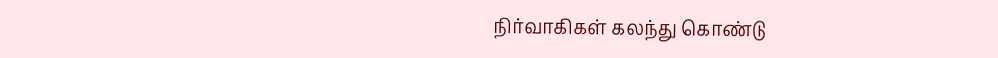நிர்வாகிகள் கலந்து கொண்டு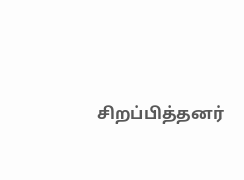சிறப்பித்தனர்